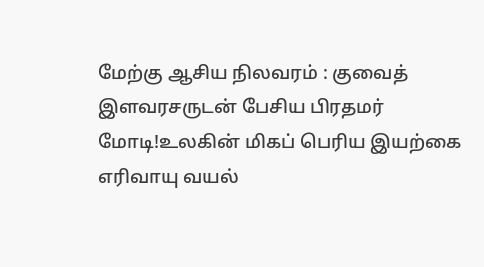மேற்கு ஆசிய நிலவரம் : குவைத் இளவரசருடன் பேசிய பிரதமர் மோடி!உலகின் மிகப் பெரிய இயற்கை எரிவாயு வயல்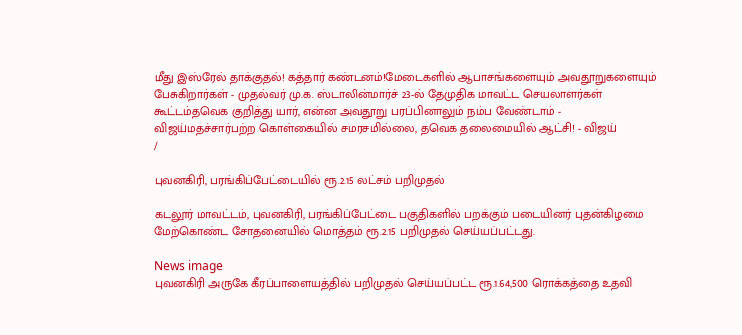மீது இஸ்ரேல் தாக்குதல்! கத்தார் கண்டனம்!மேடைகளில் ஆபாசங்களையும் அவதூறுகளையும் பேசுகிறார்கள் - முதல்வர் மு.க. ஸ்டாலின்மார்ச் 23-ல் தேமுதிக மாவட்ட செயலாளர்கள் கூட்டம்தவெக குறித்து யார், என்ன அவதூறு பரப்பினாலும் நம்ப வேண்டாம் - விஜய்மதச்சார்பற்ற கொள்கையில் சமரசமில்லை, தவெக தலைமையில் ஆட்சி! - விஜய்
/

புவனகிரி, பரங்கிப்பேட்டையில் ரூ.2.15 லட்சம் பறிமுதல்

கடலூர் மாவட்டம், புவனகிரி, பரங்கிப்பேட்டை பகுதிகளில் பறக்கும் படையினர் புதன்கிழமை மேற்கொண்ட சோதனையில் மொத்தம் ரூ.2.15 பறிமுதல் செய்யப்பட்டது.

News image
புவனகிரி அருகே கீரப்பாளையத்தில் பறிமுதல் செய்யப்பட்ட ரூ.1.64,500 ரொக்கத்தை உதவி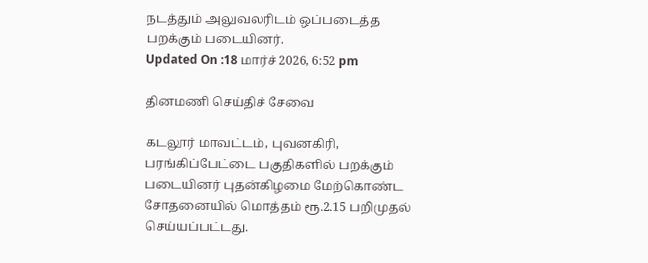நடத்தும் அலுவலரிடம் ஒப்படைத்த பறக்கும் படையினர்.
Updated On :18 மார்ச் 2026, 6:52 pm

தினமணி செய்திச் சேவை

கடலூர் மாவட்டம், புவனகிரி, பரங்கிப்பேட்டை பகுதிகளில் பறக்கும் படையினர் புதன்கிழமை மேற்கொண்ட சோதனையில் மொத்தம் ரூ.2.15 பறிமுதல் செய்யப்பட்டது.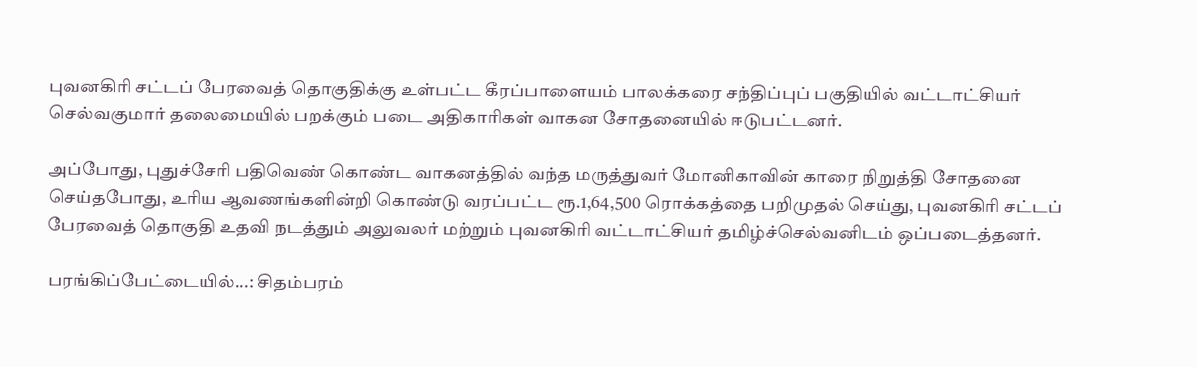புவனகிரி சட்டப் பேரவைத் தொகுதிக்கு உள்பட்ட கீரப்பாளையம் பாலக்கரை சந்திப்புப் பகுதியில் வட்டாட்சியர் செல்வகுமார் தலைமையில் பறக்கும் படை அதிகாரிகள் வாகன சோதனையில் ஈடுபட்டனர்.

அப்போது, புதுச்சேரி பதிவெண் கொண்ட வாகனத்தில் வந்த மருத்துவர் மோனிகாவின் காரை நிறுத்தி சோதனை செய்தபோது, உரிய ஆவணங்களின்றி கொண்டு வரப்பட்ட ரூ.1,64,500 ரொக்கத்தை பறிமுதல் செய்து, புவனகிரி சட்டப் பேரவைத் தொகுதி உதவி நடத்தும் அலுவலர் மற்றும் புவனகிரி வட்டாட்சியர் தமிழ்ச்செல்வனிடம் ஒப்படைத்தனர்.

பரங்கிப்பேட்டையில்...: சிதம்பரம்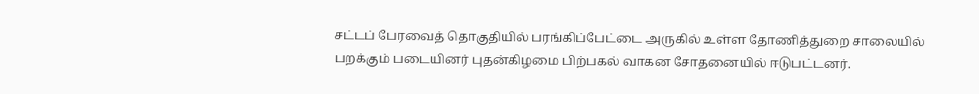சட்டப் பேரவைத் தொகுதியில் பரங்கிப்பேட்டை அருகில் உள்ள தோணித்துறை சாலையில் பறக்கும் படையினர் புதன்கிழமை பிற்பகல் வாகன சோதனையில் ஈடுபட்டனர்.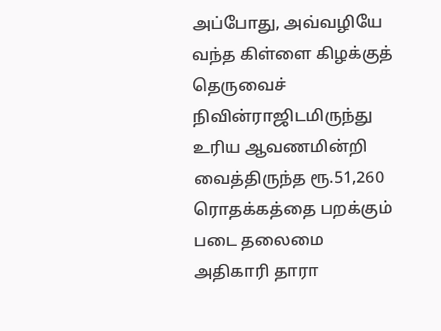அப்போது, அவ்வழியே வந்த கிள்ளை கிழக்குத் தெருவைச் நிவின்ராஜிடமிருந்து உரிய ஆவணமின்றி வைத்திருந்த ரூ.51,260 ரொதக்கத்தை பறக்கும் படை தலைமை அதிகாரி தாரா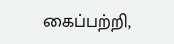கைப்பற்றி,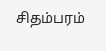சிதம்பரம்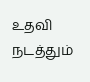உதவி நடத்தும்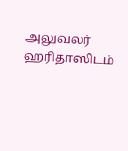அலுவலர் ஹரிதாஸிடம்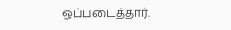ஒப்படைத்தார்.